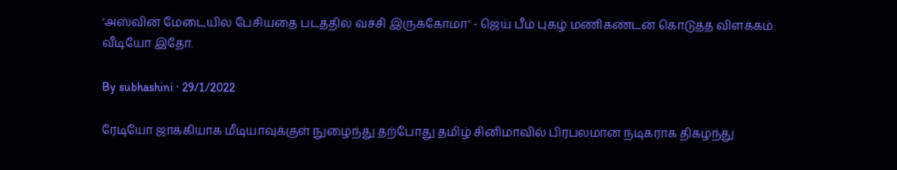'அஸ்வின் மேடையில் பேசியதை படத்தில் வச்சி இருக்கோமா' - ஜெய் பீம் புகழ் மணிகண்டன் கொடுத்த விளக்கம். வீடியோ இதோ.

By subhashini · 29/1/2022

ரேடியோ ஜாக்கியாக மீடியாவுக்குள் நுழைந்து தற்போது தமிழ் சினிமாவில் பிரபலமான நடிகராக திகழ்ந்து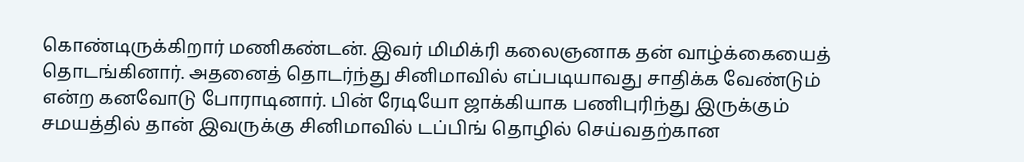கொண்டிருக்கிறார் மணிகண்டன். இவர் மிமிக்ரி கலைஞனாக தன் வாழ்க்கையைத் தொடங்கினார். அதனைத் தொடர்ந்து சினிமாவில் எப்படியாவது சாதிக்க வேண்டும் என்ற கனவோடு போராடினார். பின் ரேடியோ ஜாக்கியாக பணிபுரிந்து இருக்கும் சமயத்தில் தான் இவருக்கு சினிமாவில் டப்பிங் தொழில் செய்வதற்கான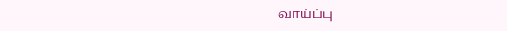வாய்ப்பு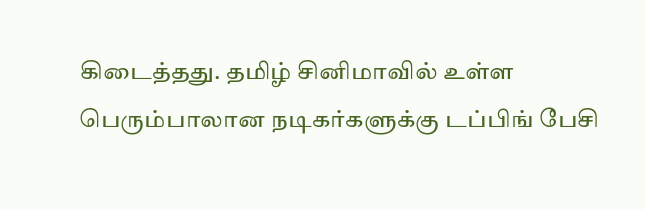கிடைத்தது. தமிழ் சினிமாவில் உள்ள பெரும்பாலான நடிகர்களுக்கு டப்பிங் பேசி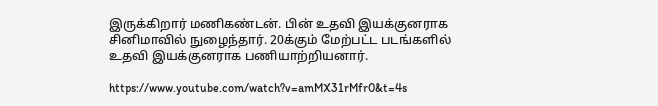இருக்கிறார் மணிகண்டன். பின் உதவி இயக்குனராக சினிமாவில் நுழைந்தார். 20க்கும் மேற்பட்ட படங்களில் உதவி இயக்குனராக பணியாற்றியனார்.

https://www.youtube.com/watch?v=amMX31rMfr0&t=4s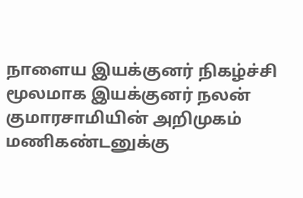நாளைய இயக்குனர் நிகழ்ச்சி மூலமாக இயக்குனர் நலன் குமாரசாமியின் அறிமுகம் மணிகண்டனுக்கு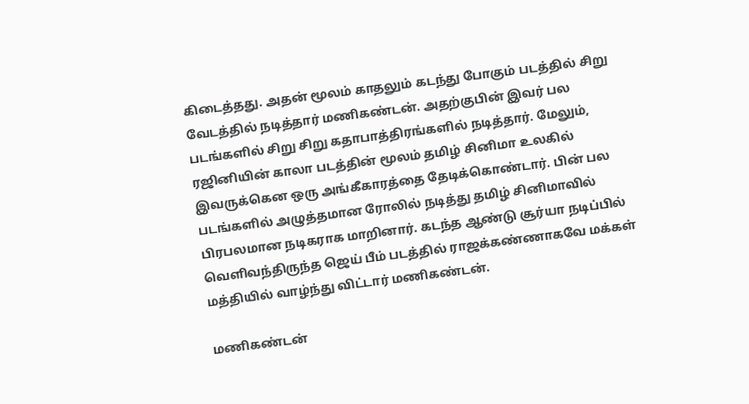கிடைத்தது. அதன் மூலம் காதலும் கடந்து போகும் படத்தில் சிறு வேடத்தில் நடித்தார் மணிகண்டன். அதற்குபின் இவர் பல படங்களில் சிறு சிறு கதாபாத்திரங்களில் நடித்தார். மேலும், ரஜினியின் காலா படத்தின் மூலம் தமிழ் சினிமா உலகில் இவருக்கென ஒரு அங்கீகாரத்தை தேடிக்கொண்டார். பின் பல படங்களில் அழுத்தமான ரோலில் நடித்து தமிழ் சினிமாவில் பிரபலமான நடிகராக மாறினார். கடந்த ஆண்டு சூர்யா நடிப்பில் வெளிவந்திருந்த ஜெய் பீம் படத்தில் ராஜக்கண்ணாகவே மக்கள் மத்தியில் வாழ்ந்து விட்டார் மணிகண்டன்.

மணிகண்டன்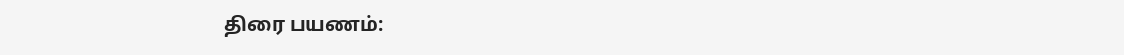திரை பயணம்: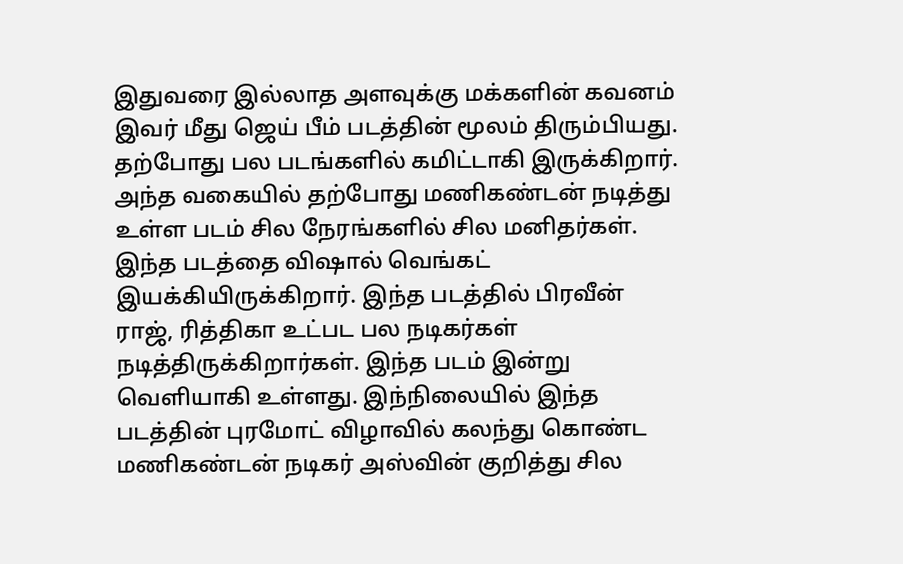இதுவரை இல்லாத அளவுக்கு மக்களின் கவனம் இவர் மீது ஜெய் பீம் படத்தின் மூலம் திரும்பியது. தற்போது பல படங்களில் கமிட்டாகி இருக்கிறார். அந்த வகையில் தற்போது மணிகண்டன் நடித்து உள்ள படம் சில நேரங்களில் சில மனிதர்கள். இந்த படத்தை விஷால் வெங்கட் இயக்கியிருக்கிறார். இந்த படத்தில் பிரவீன் ராஜ், ரித்திகா உட்பட பல நடிகர்கள் நடித்திருக்கிறார்கள். இந்த படம் இன்று வெளியாகி உள்ளது. இந்நிலையில் இந்த படத்தின் புரமோட் விழாவில் கலந்து கொண்ட மணிகண்டன் நடிகர் அஸ்வின் குறித்து சில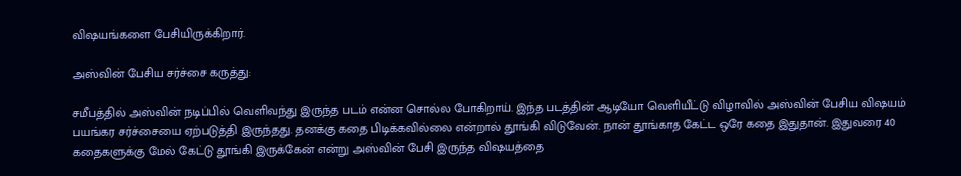விஷயங்களை பேசியிருக்கிறார்.

அஸ்வின் பேசிய சர்ச்சை கருத்து:

சமீபத்தில் அஸ்வின் நடிப்பில் வெளிவந்து இருந்த படம் என்ன சொல்ல போகிறாய். இந்த படத்தின் ஆடியோ வெளியீட்டு விழாவில் அஸ்வின் பேசிய விஷயம் பயங்கர சர்ச்சையை ஏற்படுத்தி இருந்தது. தனக்கு கதை பிடிக்கவில்லை என்றால் தூங்கி விடுவேன். நான் தூங்காத கேட்ட ஒரே கதை இதுதான். இதுவரை 40 கதைகளுக்கு மேல் கேட்டு தூங்கி இருக்கேன் என்று அஸ்வின் பேசி இருந்த விஷயத்தை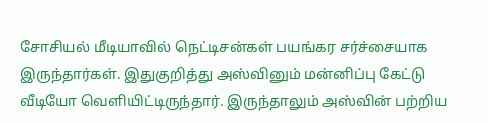சோசியல் மீடியாவில் நெட்டிசன்கள் பயங்கர சர்ச்சையாக இருந்தார்கள். இதுகுறித்து அஸ்வினும் மன்னிப்பு கேட்டு வீடியோ வெளியிட்டிருந்தார். இருந்தாலும் அஸ்வின் பற்றிய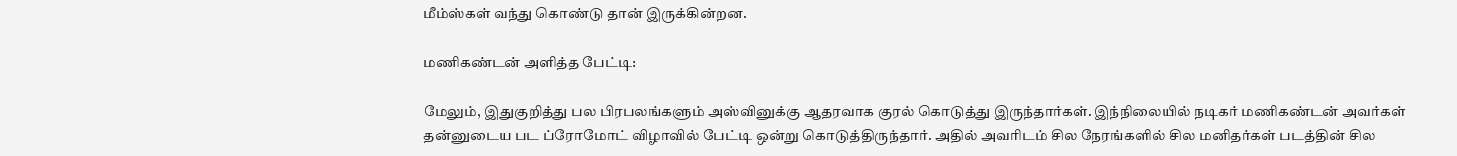மீம்ஸ்கள் வந்து கொண்டு தான் இருக்கின்றன.

மணிகண்டன் அளித்த பேட்டி:

மேலும், இதுகுறித்து பல பிரபலங்களும் அஸ்வினுக்கு ஆதரவாக குரல் கொடுத்து இருந்தார்கள். இந்நிலையில் நடிகர் மணிகண்டன் அவர்கள் தன்னுடைய பட ப்ரோமோட் விழாவில் பேட்டி ஒன்று கொடுத்திருந்தார். அதில் அவரிடம் சில நேரங்களில் சில மனிதர்கள் படத்தின் சில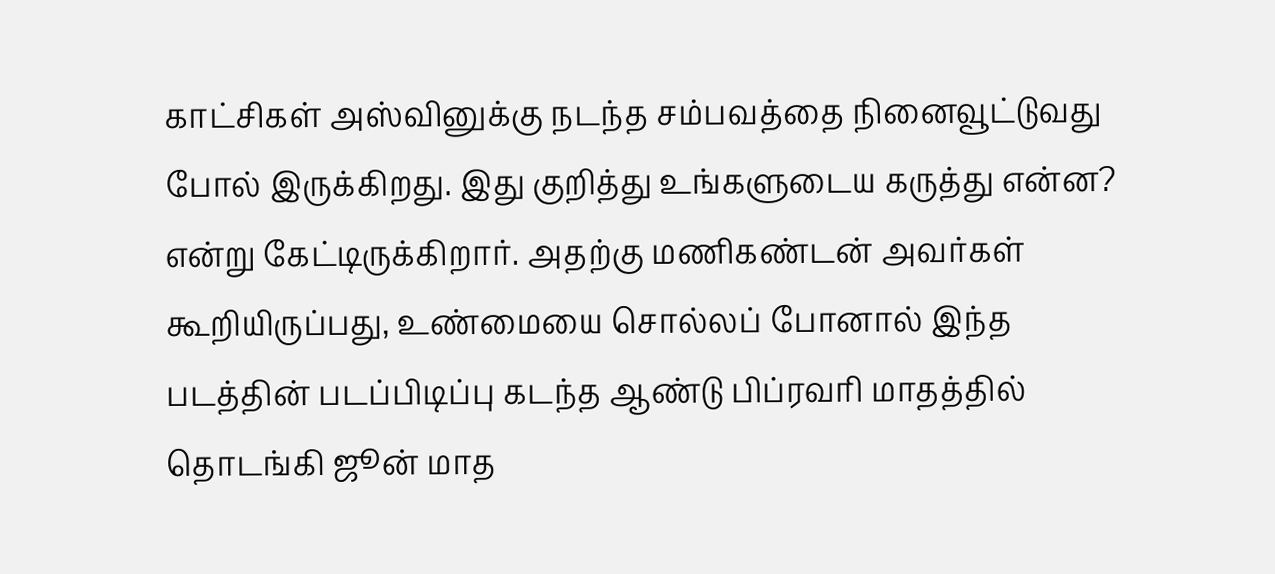காட்சிகள் அஸ்வினுக்கு நடந்த சம்பவத்தை நினைவூட்டுவது போல் இருக்கிறது. இது குறித்து உங்களுடைய கருத்து என்ன? என்று கேட்டிருக்கிறார். அதற்கு மணிகண்டன் அவர்கள் கூறியிருப்பது, உண்மையை சொல்லப் போனால் இந்த படத்தின் படப்பிடிப்பு கடந்த ஆண்டு பிப்ரவரி மாதத்தில் தொடங்கி ஜூன் மாத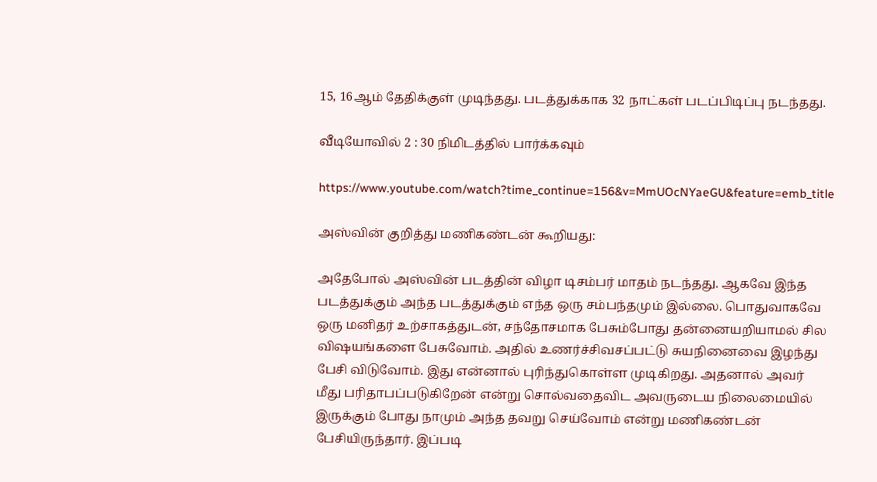15, 16ஆம் தேதிக்குள் முடிந்தது. படத்துக்காக 32 நாட்கள் படப்பிடிப்பு நடந்தது.

வீடியோவில் 2 : 30 நிமிடத்தில் பார்க்கவும்

https://www.youtube.com/watch?time_continue=156&v=MmUOcNYaeGU&feature=emb_title

அஸ்வின் குறித்து மணிகண்டன் கூறியது:

அதேபோல் அஸ்வின் படத்தின் விழா டிசம்பர் மாதம் நடந்தது. ஆகவே இந்த படத்துக்கும் அந்த படத்துக்கும் எந்த ஒரு சம்பந்தமும் இல்லை. பொதுவாகவே ஒரு மனிதர் உற்சாகத்துடன், சந்தோசமாக பேசும்போது தன்னையறியாமல் சில விஷயங்களை பேசுவோம். அதில் உணர்ச்சிவசப்பட்டு சுயநினைவை இழந்து பேசி விடுவோம். இது என்னால் புரிந்துகொள்ள முடிகிறது. அதனால் அவர் மீது பரிதாபப்படுகிறேன் என்று சொல்வதைவிட அவருடைய நிலைமையில் இருக்கும் போது நாமும் அந்த தவறு செய்வோம் என்று மணிகண்டன் பேசியிருந்தார். இப்படி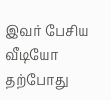இவர் பேசிய வீடியோ தற்போது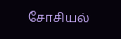சோசியல்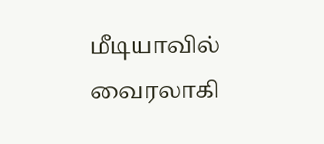மீடியாவில் வைரலாகி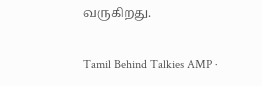வருகிறது.

Tamil Behind Talkies AMP ·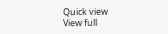Quick view
View full